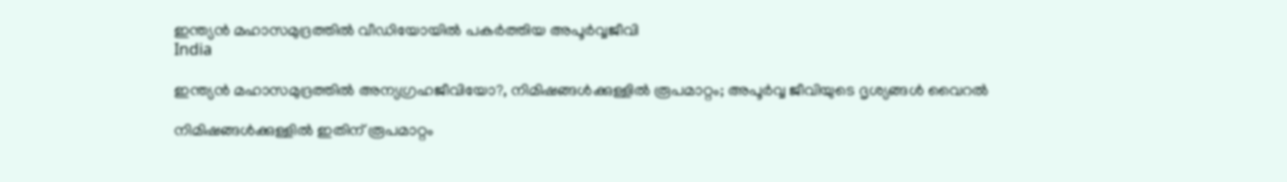ഇന്ത്യന്‍ മഹാസമുദ്രത്തില്‍ വീഡിയോയില്‍ പകര്‍ത്തിയ അപൂര്‍വ്വജീവി
India

ഇന്ത്യന്‍ മഹാസമുദ്രത്തില്‍ അന്യഗ്രഹജീവിയോ?, നിമിഷങ്ങള്‍ക്കുള്ളില്‍ രൂപമാറ്റം; അപൂര്‍വ്വ ജീവിയുടെ ദൃശ്യങ്ങള്‍ വൈറല്‍

നിമിഷങ്ങള്‍ക്കുള്ളില്‍ ഇതിന് രൂപമാറ്റം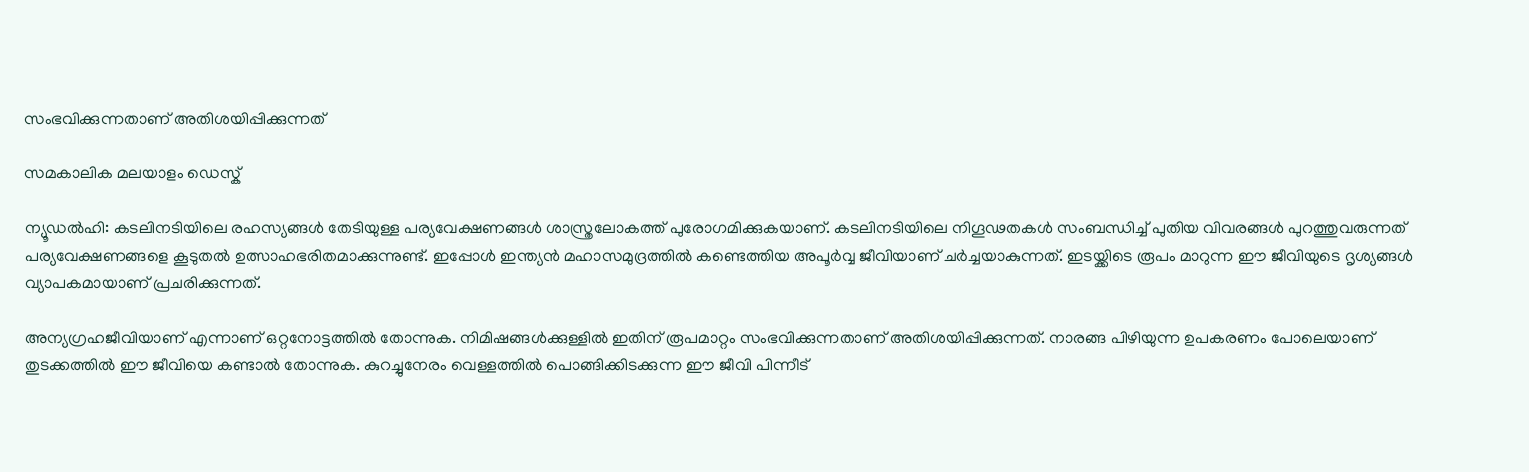സംഭവിക്കുന്നതാണ് അതിശയിപ്പിക്കുന്നത്

സമകാലിക മലയാളം ഡെസ്ക്

ന്യൂഡല്‍ഹി: കടലിനടിയിലെ രഹസ്യങ്ങള്‍ തേടിയുള്ള പര്യവേക്ഷണങ്ങള്‍ ശാസ്ത്രലോകത്ത് പുരോഗമിക്കുകയാണ്. കടലിനടിയിലെ നിഗൂഢതകള്‍ സംബന്ധിച്ച് പുതിയ വിവരങ്ങള്‍ പുറത്തുവരുന്നത് പര്യവേക്ഷണങ്ങളെ കൂടുതല്‍ ഉത്സാഹഭരിതമാക്കുന്നുണ്ട്. ഇപ്പോള്‍ ഇന്ത്യന്‍ മഹാസമുദ്രത്തില്‍ കണ്ടെത്തിയ അപൂര്‍വ്വ ജീവിയാണ് ചര്‍ച്ചയാകുന്നത്. ഇടയ്ക്കിടെ രൂപം മാറുന്ന ഈ ജീവിയുടെ ദൃശ്യങ്ങള്‍ വ്യാപകമായാണ് പ്രചരിക്കുന്നത്.

അന്യഗ്രഹജീവിയാണ് എന്നാണ് ഒറ്റനോട്ടത്തില്‍ തോന്നുക. നിമിഷങ്ങള്‍ക്കുള്ളില്‍ ഇതിന് രൂപമാറ്റം സംഭവിക്കുന്നതാണ് അതിശയിപ്പിക്കുന്നത്. നാരങ്ങ പിഴിയുന്ന ഉപകരണം പോലെയാണ് തുടക്കത്തില്‍ ഈ ജീവിയെ കണ്ടാല്‍ തോന്നുക. കുറച്ചുനേരം വെള്ളത്തില്‍ പൊങ്ങിക്കിടക്കുന്ന ഈ ജീവി പിന്നീട്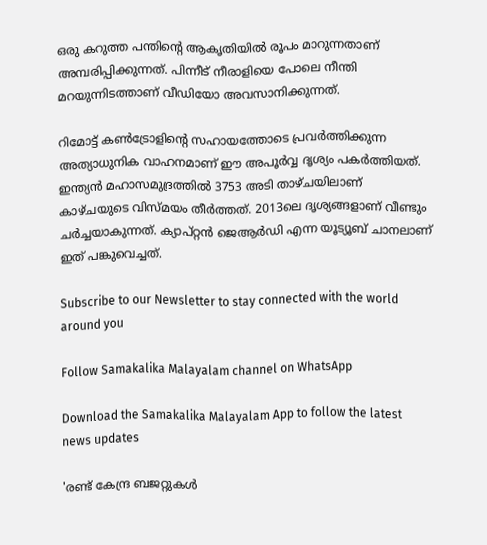ഒരു കറുത്ത പന്തിന്റെ ആകൃതിയില്‍ രൂപം മാറുന്നതാണ് അമ്പരിപ്പിക്കുന്നത്. പിന്നീട് നീരാളിയെ പോലെ നീന്തി മറയുന്നിടത്താണ് വീഡിയോ അവസാനിക്കുന്നത്.

റിമോട്ട് കണ്‍ട്രോളിന്റെ സഹായത്തോടെ പ്രവര്‍ത്തിക്കുന്ന അത്യാധുനിക വാഹനമാണ് ഈ അപൂര്‍വ്വ ദൃശ്യം പകര്‍ത്തിയത്. ഇന്ത്യന്‍ മഹാസമുദ്രത്തില്‍ 3753 അടി താഴ്ചയിലാണ് കാഴ്ചയുടെ വിസ്മയം തീര്‍ത്തത്. 2013ലെ ദൃശ്യങ്ങളാണ് വീണ്ടും ചര്‍ച്ചയാകുന്നത്. ക്യാപ്റ്റന്‍ ജെആര്‍ഡി എന്ന യൂട്യൂബ് ചാനലാണ് ഇത് പങ്കുവെച്ചത്.

Subscribe to our Newsletter to stay connected with the world around you

Follow Samakalika Malayalam channel on WhatsApp

Download the Samakalika Malayalam App to follow the latest news updates

'രണ്ട് കേന്ദ്ര ബജറ്റുകള്‍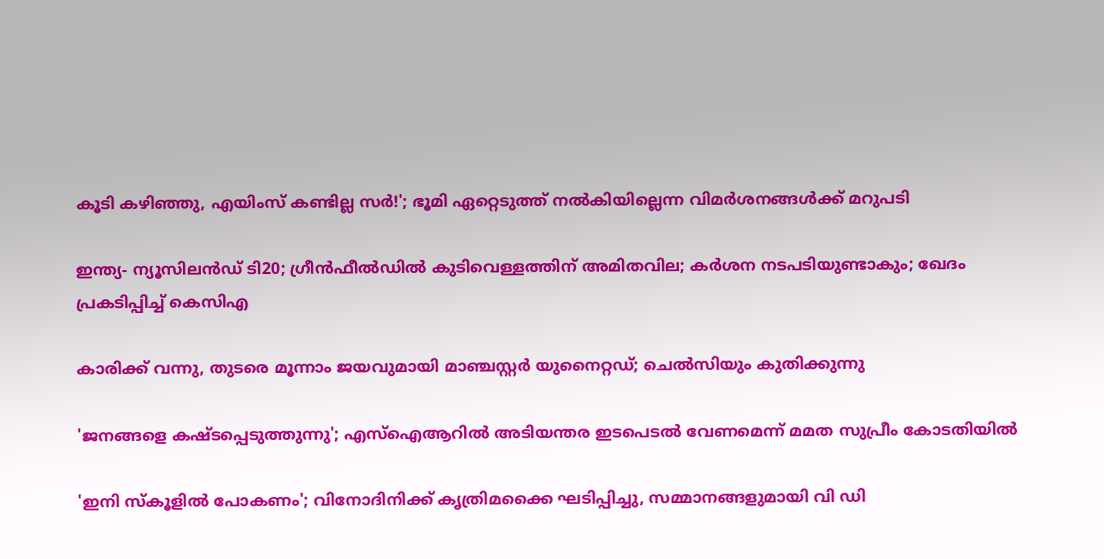കൂടി കഴിഞ്ഞു, എയിംസ് കണ്ടില്ല സര്‍!'; ഭൂമി ഏറ്റെടുത്ത് നല്‍കിയില്ലെന്ന വിമര്‍ശനങ്ങള്‍ക്ക് മറുപടി

ഇന്ത്യ- ന്യൂസിലൻഡ‍് ടി20; ഗ്രീൻഫീൽഡിൽ കുടിവെള്ളത്തിന് അമിതവില; കർശന നടപടിയുണ്ടാകും; ഖേദം പ്രകടിപ്പിച്ച് കെസിഎ

കാരിക്ക് വന്നു, തുടരെ മൂന്നാം ജയവുമായി മാഞ്ചസ്റ്റര്‍ യുനൈറ്റഡ്; ചെല്‍സിയും കുതിക്കുന്നു

'ജനങ്ങളെ കഷ്ടപ്പെടുത്തുന്നു'; എസ്ഐആറിൽ അടിയന്തര ഇടപെടൽ വേണമെന്ന് മമത സുപ്രീം കോടതിയിൽ

'ഇനി സ്‌കൂളില്‍ പോകണം'; വിനോദിനിക്ക് കൃത്രിമക്കൈ ഘടിപ്പിച്ചു, സമ്മാനങ്ങളുമായി വി ഡി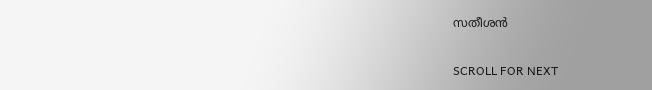സതീശന്‍

SCROLL FOR NEXT